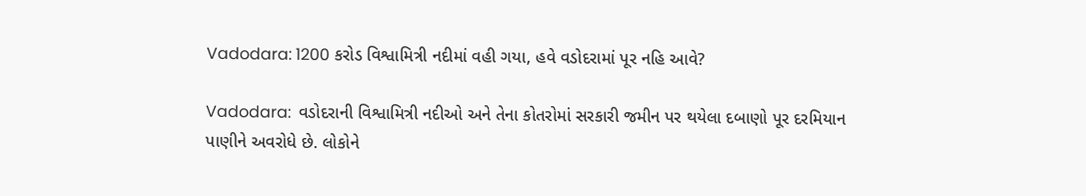Vadodara: 1200 કરોડ વિશ્વામિત્રી નદીમાં વહી ગયા, હવે વડોદરામાં પૂર નહિ આવે?

Vadodara:  વડોદરાની વિશ્વામિત્રી નદીઓ અને તેના કોતરોમાં સરકારી જમીન પર થયેલા દબાણો પૂર દરમિયાન પાણીને અવરોધે છે. લોકોને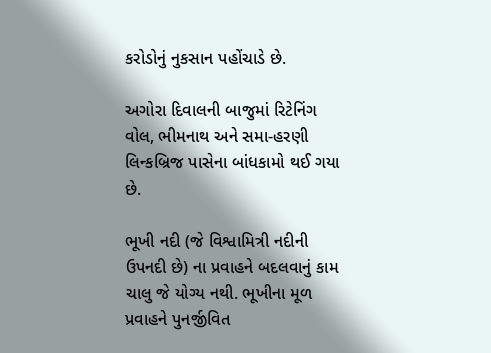કરોડોનું નુકસાન પહોંચાડે છે.

અગોરા દિવાલની બાજુમાં રિટેનિંગ વોલ, ભીમનાથ અને સમા-હરણી લિન્કબ્રિજ પાસેના બાંધકામો થઈ ગયા છે.

ભૂખી નદી (જે વિશ્વામિત્રી નદીની ઉપનદી છે) ના પ્રવાહને બદલવાનું કામ ચાલુ જે યોગ્ય નથી. ભૂખીના મૂળ પ્રવાહને પુનર્જીવિત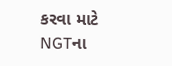કરવા માટે NGTના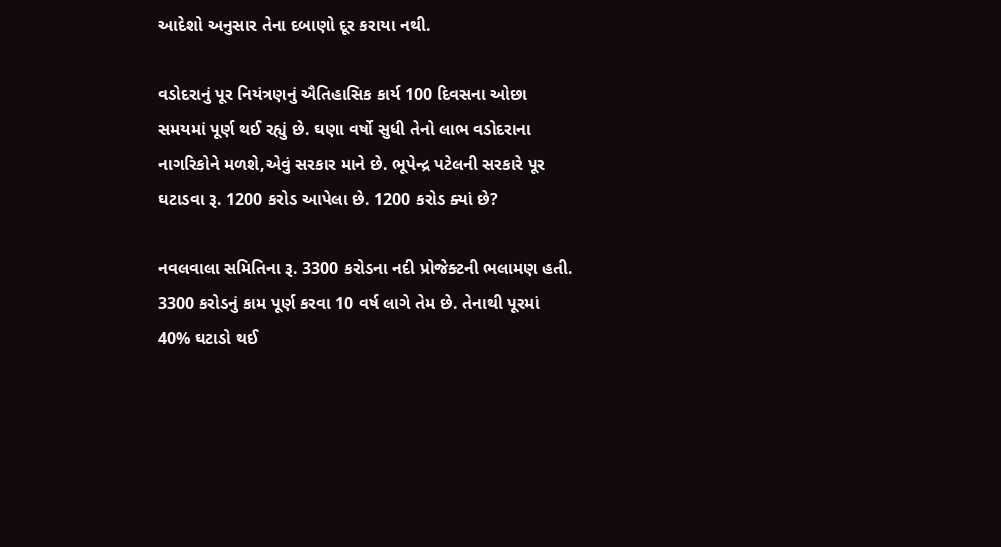આદેશો અનુસાર તેના દબાણો દૂર કરાયા નથી.

વડોદરાનું પૂર નિયંત્રણનું ઐતિહાસિક કાર્ય 100 દિવસના ઓછા સમયમાં પૂર્ણ થઈ રહ્યું છે. ઘણા વર્ષો સુધી તેનો લાભ વડોદરાના નાગરિકોને મળશે,એવું સરકાર માને છે. ભૂપેન્દ્ર પટેલની સરકારે પૂર ઘટાડવા રૂ. 1200 કરોડ આપેલા છે. 1200 કરોડ ક્યાં છે?

નવલવાલા સમિતિના રૂ. 3300 કરોડના નદી પ્રોજેક્ટની ભલામણ હતી. 3300 કરોડનું કામ પૂર્ણ કરવા 10 વર્ષ લાગે તેમ છે. તેનાથી પૂરમાં 40% ઘટાડો થઈ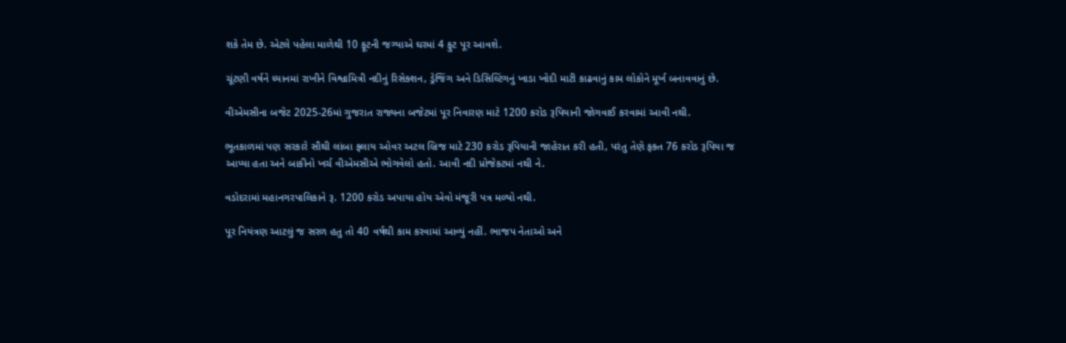શકે તેમ છે. એટલે પહેલા માળેથી 10 ફૂટની જગ્યાએ ઘરમાં 4 ફુટ પૂર આવશે.

ચૂંટણી વર્ષને ધ્યાનમાં રાખીને વિશ્વામિત્રી નદીનું રિસેક્શન, ડ્રેજિંગ અને ડિસિલ્ટિંગનું ખાડા ખોદી માટી કાઢવાનું કામ લોકોને મૂર્ખ બનાવવાનું છે.

વીએમસીના બજેટ 2025-26માં ગુજરાત રાજ્યના બજેટમાં પૂર નિવારણ માટે 1200 કરોડ રૂપિયાની જોગવાઈ કરવામાં આવી નથી.

ભૂતકાળમાં પણ સરકારે સૌથી લાંબા ફ્લાય ઓવર અટલ બ્રિજ માટે 230 કરોડ રૂપિયાની જાહેરાત કરી હતી, પરંતુ તેણે ફક્ત 76 કરોડ રૂપિયા જ આપ્યા હતા અને બાકીનો ખર્ચ વીએમસીએ ભોગવેલો હતો. આવી નદી પ્રોજેકટમાં નથી ને.

વડોદરામાં મહાનગરપાલિકાને રૂ. 1200 કરોડ અપાયા હોય એવો મંજૂરી પત્ર મળ્યો નથી.

પૂર નિયંત્રણ આટલું જ સરળ હતુ તો 40 વર્ષથી કામ કરવામાં આવ્યું નહીં. ભાજપ નેતાઓ અને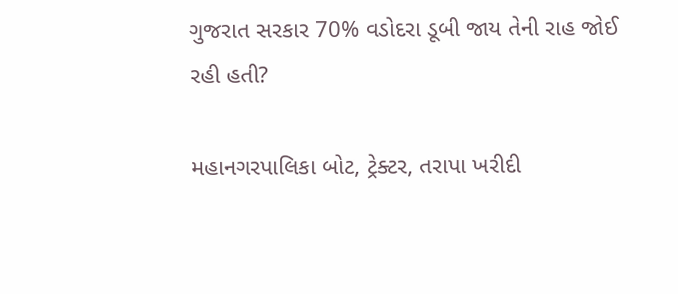ગુજરાત સરકાર 70% વડોદરા ડૂબી જાય તેની રાહ જોઈ રહી હતી?

મહાનગરપાલિકા બોટ, ટ્રેક્ટર, તરાપા ખરીદી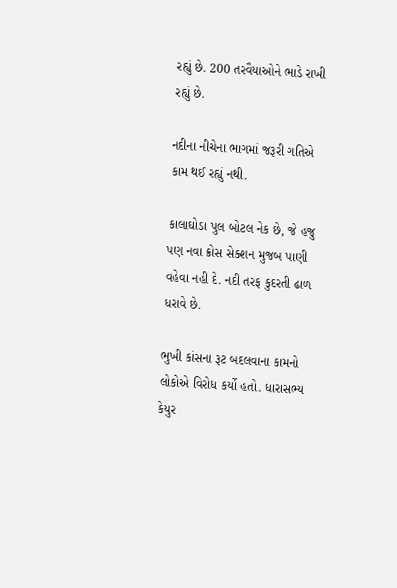રહ્યું છે. 200 તરવૈયાઓને ભાડે રાખી રહ્યું છે.

નદીના નીચેના ભાગમાં જરૂરી ગતિએ કામ થઈ રહ્યું નથી.

કાલાઘોડા પુલ બોટલ નેક છે, જે હજુ પણ નવા ક્રોસ સેક્શન મુજબ પાણી વહેવા નહી દે. નદી તરફ કુદરતી ઢાળ ધરાવે છે.

ભુખી કાંસના રૂટ બદલવાના કામનો લોકોએ વિરોધ કર્યો હતો. ધારાસભ્ય કેયુર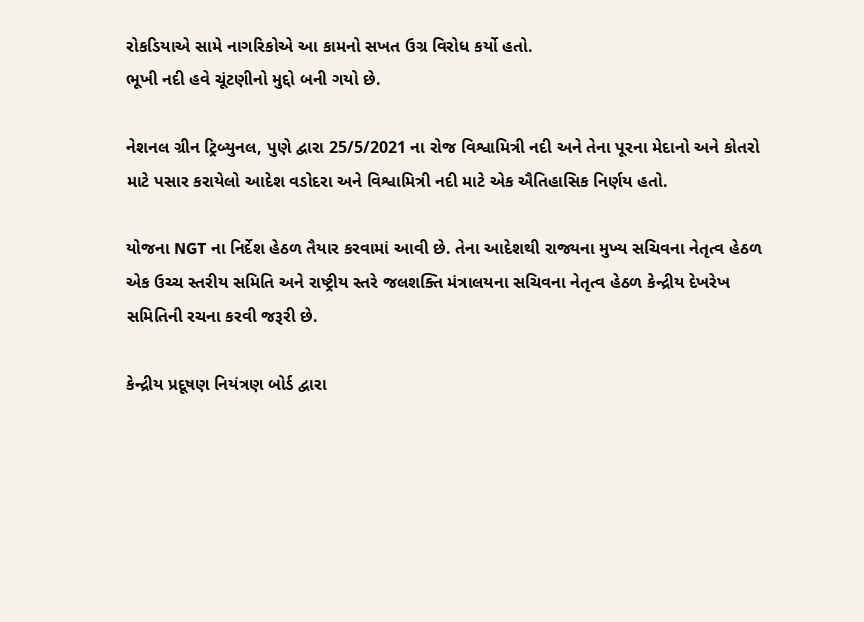રોકડિયાએ સામે નાગરિકોએ આ કામનો સખત ઉગ્ર વિરોધ કર્યો હતો.
ભૂખી નદી હવે ચૂંટણીનો મુદ્દો બની ગયો છે.

નેશનલ ગ્રીન ટ્રિબ્યુનલ, પુણે દ્વારા 25/5/2021 ના રોજ વિશ્વામિત્રી નદી અને તેના પૂરના મેદાનો અને કોતરો માટે પસાર કરાયેલો આદેશ વડોદરા અને વિશ્વામિત્રી નદી માટે એક ઐતિહાસિક નિર્ણય હતો.

યોજના NGT ના નિર્દેશ હેઠળ તૈયાર કરવામાં આવી છે. તેના આદેશથી રાજ્યના મુખ્ય સચિવના નેતૃત્વ હેઠળ એક ઉચ્ચ સ્તરીય સમિતિ અને રાષ્ટ્રીય સ્તરે જલશક્તિ મંત્રાલયના સચિવના નેતૃત્વ હેઠળ કેન્દ્રીય દેખરેખ સમિતિની રચના કરવી જરૂરી છે.

કેન્દ્રીય પ્રદૂષણ નિયંત્રણ બોર્ડ દ્વારા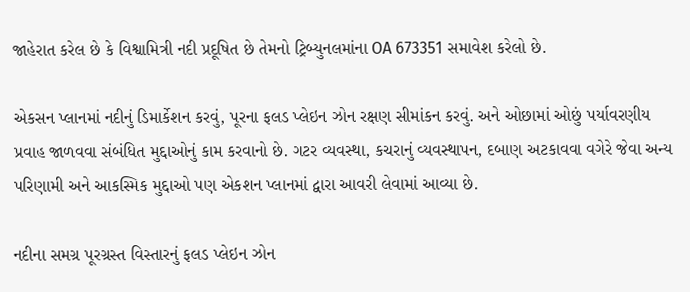જાહેરાત કરેલ છે કે વિશ્વામિત્રી નદી પ્રદૂષિત છે તેમનો ટ્રિબ્યુનલમાંના OA 673351 સમાવેશ કરેલો છે.

એકસન પ્લાનમાં નદીનું ડિમાર્કેશન કરવું, પૂરના ફલડ પ્લેઇન ઝોન રક્ષણ સીમાંકન કરવું. અને ઓછામાં ઓછું પર્યાવરણીય પ્રવાહ જાળવવા સંબંધિત મુદ્દાઓનું કામ કરવાનો છે. ગટર વ્યવસ્થા, કચરાનું વ્યવસ્થાપન, દબાણ અટકાવવા વગેરે જેવા અન્ય પરિણામી અને આકસ્મિક મુદ્દાઓ પણ એકશન પ્લાનમાં દ્વારા આવરી લેવામાં આવ્યા છે.

નદીના સમગ્ર પૂરગ્રસ્ત વિસ્તારનું ફલડ પ્લેઇન ઝોન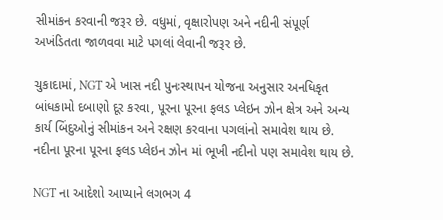સીમાંકન કરવાની જરૂર છે. વધુમાં, વૃક્ષારોપણ અને નદીની સંપૂર્ણ અખંડિતતા જાળવવા માટે પગલાં લેવાની જરૂર છે.

ચુકાદામાં, NGT એ ખાસ નદી પુનઃસ્થાપન યોજના અનુસાર અનધિકૃત બાંધકામો દબાણો દૂર કરવા, પૂરના પૂરના ફલડ પ્લેઇન ઝોન ક્ષેત્ર અને અન્ય કાર્ય બિંદુઓનું સીમાંકન અને રક્ષણ કરવાના પગલાંનો સમાવેશ થાય છે. નદીના પૂરના પૂરના ફલડ પ્લેઇન ઝોન માં ભૂખી નદીનો પણ સમાવેશ થાય છે.

NGT ના આદેશો આપ્યાને લગભગ 4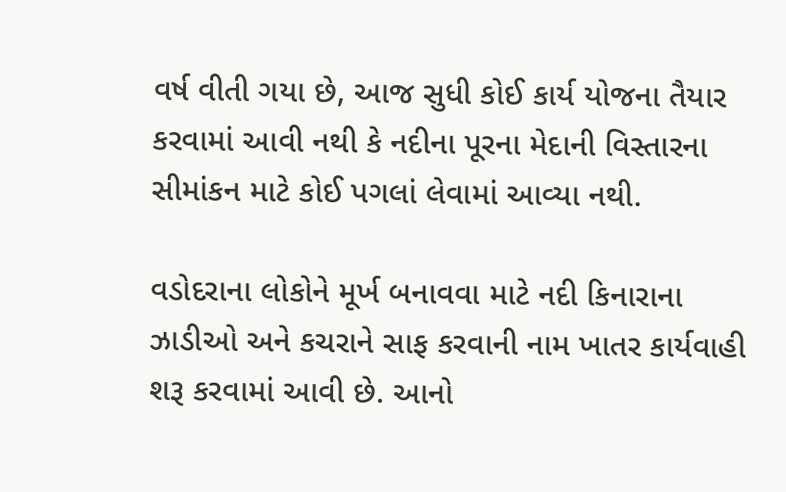વર્ષ વીતી ગયા છે, આજ સુધી કોઈ કાર્ય યોજના તૈયાર કરવામાં આવી નથી કે નદીના પૂરના મેદાની વિસ્તારના સીમાંકન માટે કોઈ પગલાં લેવામાં આવ્યા નથી.

વડોદરાના લોકોને મૂર્ખ બનાવવા માટે નદી કિનારાના ઝાડીઓ અને કચરાને સાફ કરવાની નામ ખાતર કાર્યવાહી શરૂ કરવામાં આવી છે. આનો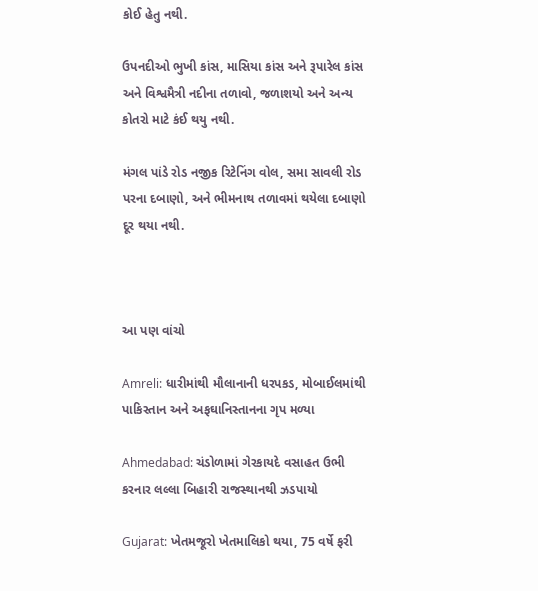કોઈ હેતુ નથી.

ઉપનદીઓ ભુખી કાંસ, માસિયા કાંસ અને રૂપારેલ કાંસ અને વિશ્વમૈત્રી નદીના તળાવો, જળાશયો અને અન્ય કોતરો માટે કંઈ થયુ નથી.

મંગલ પાંડે રોડ નજીક રિટેનિંગ વોલ, સમા સાવલી રોડ પરના દબાણો, અને ભીમનાથ તળાવમાં થયેલા દબાણો દૂર થયા નથી.



આ પણ વાંચો

Amreli: ધારીમાંથી મૌલાનાની ધરપકડ, મોબાઈલમાંથી પાકિસ્તાન અને અફઘાનિસ્તાનના ગૃપ મળ્યા

Ahmedabad: ચંડોળામાં ગેરકાયદે વસાહત ઉભી કરનાર લલ્લા બિહારી રાજસ્થાનથી ઝડપાયો

Gujarat: ખેતમજૂરો ખેતમાલિકો થયા, 75 વર્ષે ફરી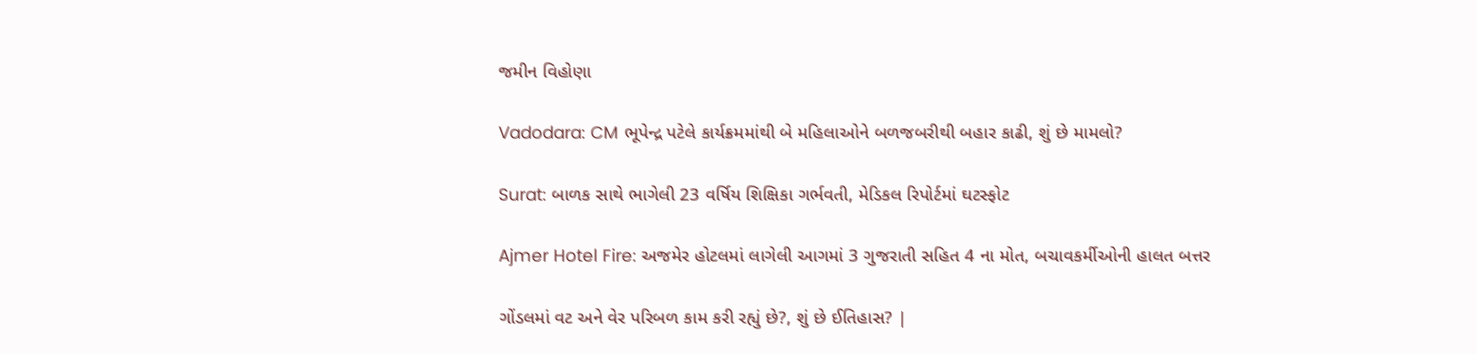જમીન વિહોણા

Vadodara: CM ભૂપેન્દ્ર પટેલે કાર્યક્રમમાંથી બે મહિલાઓને બળજબરીથી બહાર કાઢી, શું છે મામલો?

Surat: બાળક સાથે ભાગેલી 23 વર્ષિય શિક્ષિકા ગર્ભવતી, મેડિકલ રિપોર્ટમાં ઘટસ્ફોટ

Ajmer Hotel Fire: અજમેર હોટલમાં લાગેલી આગમાં 3 ગુજરાતી સહિત 4 ના મોત, બચાવકર્મીઓની હાલત બત્તર

ગોંડલમાં વટ અને વેર પરિબળ કામ કરી રહ્યું છે?, શું છે ઈતિહાસ? |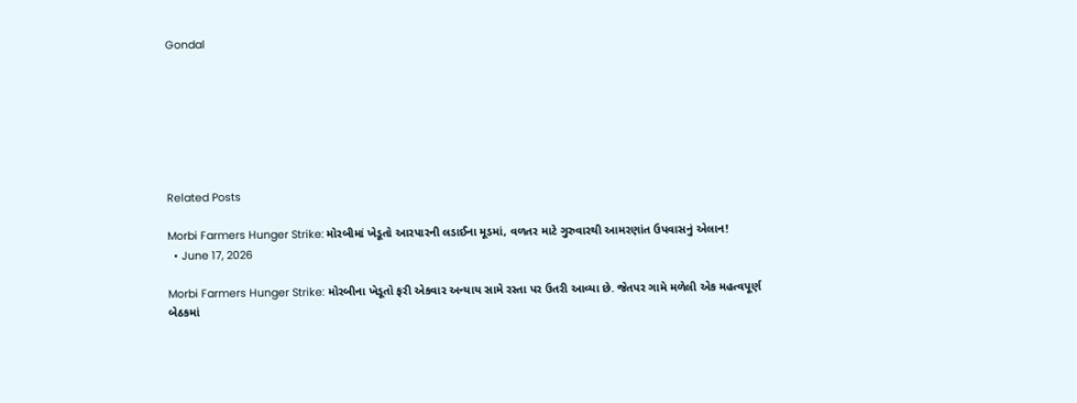Gondal







Related Posts

Morbi Farmers Hunger Strike: મોરબીમાં ખેડૂતો આરપારની લડાઈના મૂડમાં, વળતર માટે ગુરુવારથી આમરણાંત ઉપવાસનું એલાન!
  • June 17, 2026

Morbi Farmers Hunger Strike: મોરબીના ખેડૂતો ફરી એકવાર અન્યાય સામે રસ્તા પર ઉતરી આવ્યા છે. જેતપર ગામે મળેલી એક મહત્વપૂર્ણ બેઠકમાં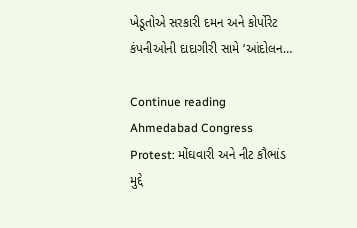ખેડૂતોએ સરકારી દમન અને કોર્પોરેટ કંપનીઓની દાદાગીરી સામે ‘આંદોલન…

Continue reading
Ahmedabad Congress Protest: મોંઘવારી અને નીટ કૌભાંડ મુદ્દે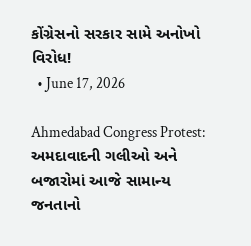કોંગ્રેસનો સરકાર સામે અનોખો વિરોધ!
  • June 17, 2026

Ahmedabad Congress Protest: અમદાવાદની ગલીઓ અને બજારોમાં આજે સામાન્ય જનતાનો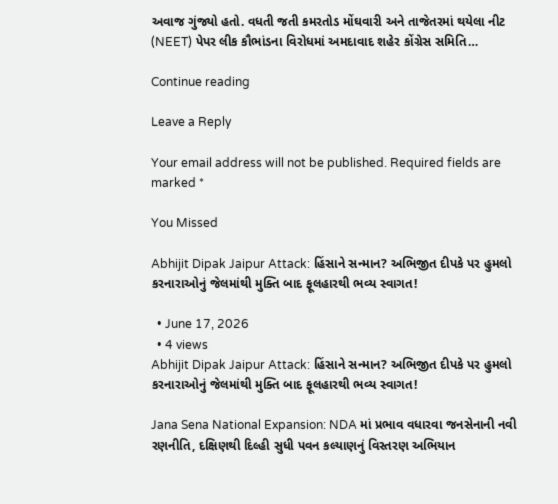અવાજ ગુંજ્યો હતો. વધતી જતી કમરતોડ મોંઘવારી અને તાજેતરમાં થયેલા નીટ (NEET) પેપર લીક કૌભાંડના વિરોધમાં અમદાવાદ શહેર કોંગ્રેસ સમિતિ…

Continue reading

Leave a Reply

Your email address will not be published. Required fields are marked *

You Missed

Abhijit Dipak Jaipur Attack: હિંસાને સન્માન? અભિજીત દીપકે પર હુમલો કરનારાઓનું જેલમાંથી મુક્તિ બાદ ફૂલહારથી ભવ્ય સ્વાગત!

  • June 17, 2026
  • 4 views
Abhijit Dipak Jaipur Attack: હિંસાને સન્માન? અભિજીત દીપકે પર હુમલો કરનારાઓનું જેલમાંથી મુક્તિ બાદ ફૂલહારથી ભવ્ય સ્વાગત!

Jana Sena National Expansion: NDA માં પ્રભાવ વધારવા જનસેનાની નવી રણનીતિ, દક્ષિણથી દિલ્હી સુધી પવન કલ્યાણનું વિસ્તરણ અભિયાન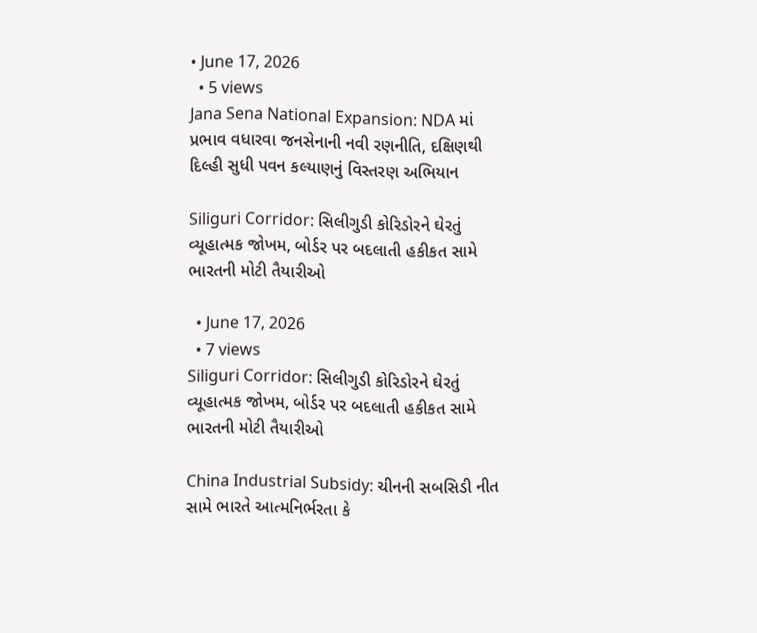• June 17, 2026
  • 5 views
Jana Sena National Expansion: NDA માં પ્રભાવ વધારવા જનસેનાની નવી રણનીતિ, દક્ષિણથી દિલ્હી સુધી પવન કલ્યાણનું વિસ્તરણ અભિયાન

Siliguri Corridor: સિલીગુડી કોરિડોરને ઘેરતું વ્યૂહાત્મક જોખમ, બોર્ડર પર બદલાતી હકીકત સામે ભારતની મોટી તૈયારીઓ

  • June 17, 2026
  • 7 views
Siliguri Corridor: સિલીગુડી કોરિડોરને ઘેરતું વ્યૂહાત્મક જોખમ, બોર્ડર પર બદલાતી હકીકત સામે ભારતની મોટી તૈયારીઓ

China Industrial Subsidy: ચીનની સબસિડી નીત સામે ભારતે આત્મનિર્ભરતા કે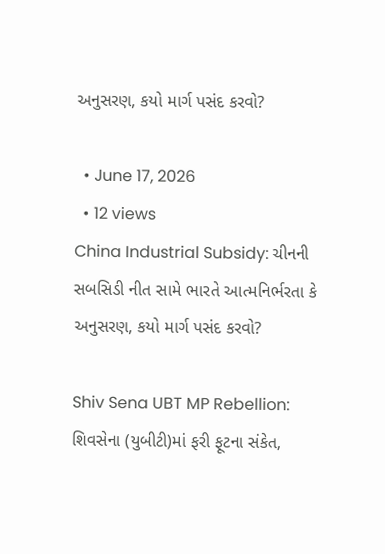અનુસરણ, કયો માર્ગ પસંદ કરવો?

  • June 17, 2026
  • 12 views
China Industrial Subsidy: ચીનની સબસિડી નીત સામે ભારતે આત્મનિર્ભરતા કે અનુસરણ, કયો માર્ગ પસંદ કરવો?

Shiv Sena UBT MP Rebellion: શિવસેના (યુબીટી)માં ફરી ફૂટના સંકેત,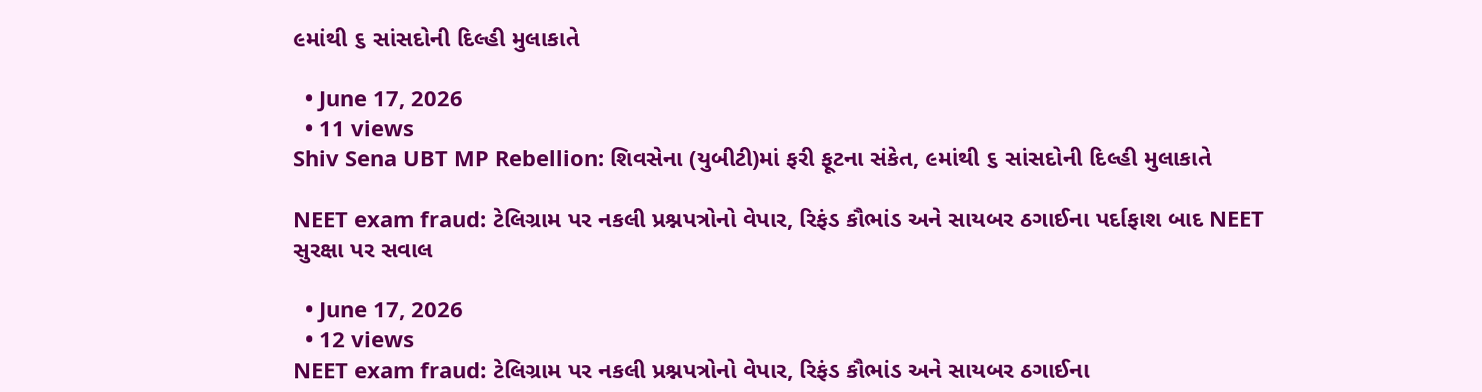૯માંથી ૬ સાંસદોની દિલ્હી મુલાકાતે

  • June 17, 2026
  • 11 views
Shiv Sena UBT MP Rebellion: શિવસેના (યુબીટી)માં ફરી ફૂટના સંકેત, ૯માંથી ૬ સાંસદોની દિલ્હી મુલાકાતે

NEET exam fraud: ટેલિગ્રામ પર નકલી પ્રશ્નપત્રોનો વેપાર, રિફંડ કૌભાંડ અને સાયબર ઠગાઈના પર્દાફાશ બાદ NEET સુરક્ષા પર સવાલ

  • June 17, 2026
  • 12 views
NEET exam fraud: ટેલિગ્રામ પર નકલી પ્રશ્નપત્રોનો વેપાર, રિફંડ કૌભાંડ અને સાયબર ઠગાઈના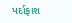પર્દાફાશ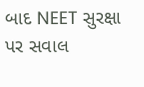બાદ NEET સુરક્ષા પર સવાલ